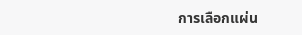การเลือกแผ่น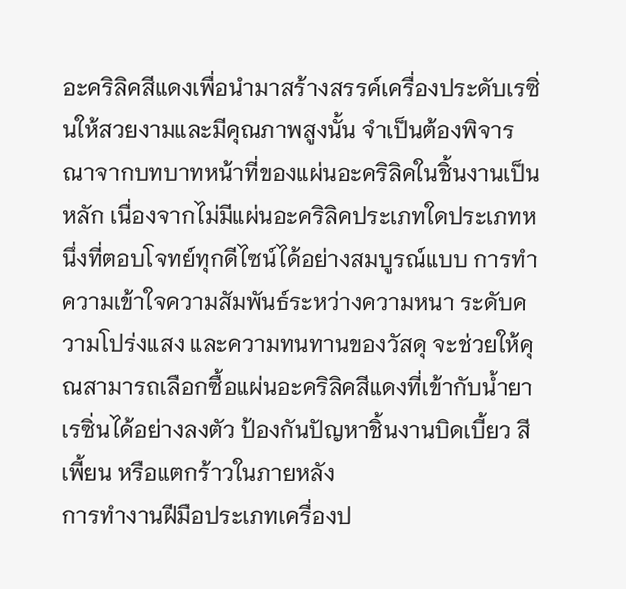อะคริลิคสีแดงเพื่อนำมาสร้างสรรค์เครื่องประดับเรซิ่นให้สวยงามและมีคุณภาพสูงนั้น จำเป็นต้องพิจารณาจากบทบาทหน้าที่ของแผ่นอะคริลิคในชิ้นงานเป็นหลัก เนื่องจากไม่มีแผ่นอะคริลิคประเภทใดประเภทหนึ่งที่ตอบโจทย์ทุกดีไซน์ได้อย่างสมบูรณ์แบบ การทำความเข้าใจความสัมพันธ์ระหว่างความหนา ระดับความโปร่งแสง และความทนทานของวัสดุ จะช่วยให้คุณสามารถเลือกซื้อแผ่นอะคริลิคสีแดงที่เข้ากับน้ำยาเรซิ่นได้อย่างลงตัว ป้องกันปัญหาชิ้นงานบิดเบี้ยว สีเพี้ยน หรือแตกร้าวในภายหลัง
การทำงานฝีมือประเภทเครื่องป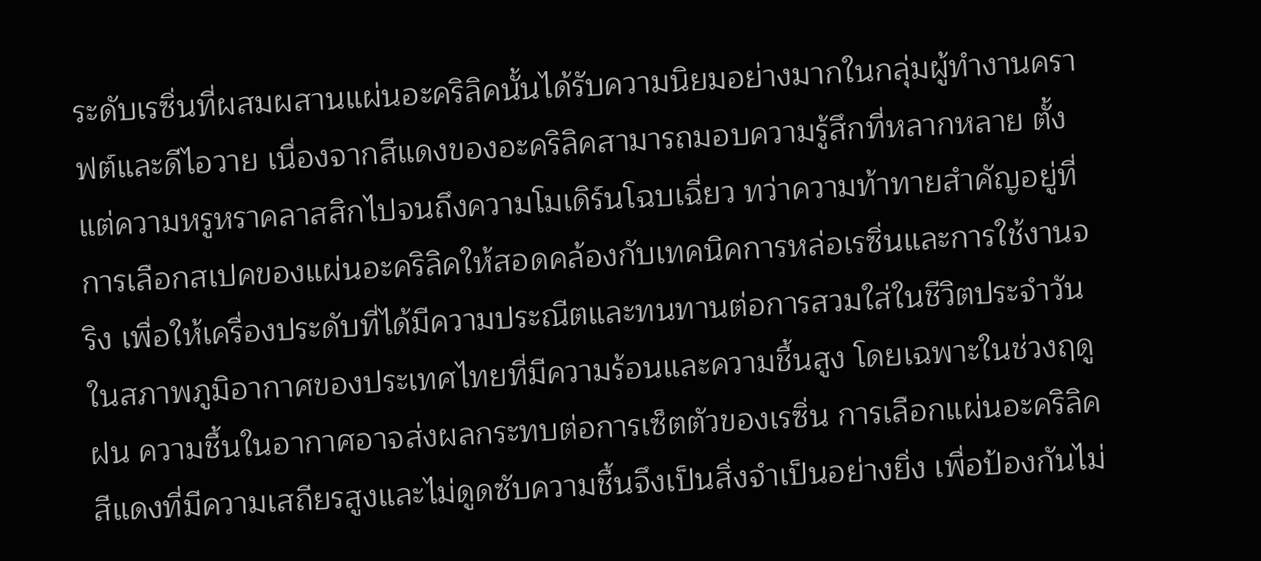ระดับเรซิ่นที่ผสมผสานแผ่นอะคริลิคนั้นได้รับความนิยมอย่างมากในกลุ่มผู้ทำงานคราฟต์และดีไอวาย เนื่องจากสีแดงของอะคริลิคสามารถมอบความรู้สึกที่หลากหลาย ตั้งแต่ความหรูหราคลาสสิกไปจนถึงความโมเดิร์นโฉบเฉี่ยว ทว่าความท้าทายสำคัญอยู่ที่การเลือกสเปคของแผ่นอะคริลิคให้สอดคล้องกับเทคนิคการหล่อเรซิ่นและการใช้งานจริง เพื่อให้เครื่องประดับที่ได้มีความประณีตและทนทานต่อการสวมใส่ในชีวิตประจำวัน
ในสภาพภูมิอากาศของประเทศไทยที่มีความร้อนและความชื้นสูง โดยเฉพาะในช่วงฤดูฝน ความชื้นในอากาศอาจส่งผลกระทบต่อการเซ็ตตัวของเรซิ่น การเลือกแผ่นอะคริลิคสีแดงที่มีความเสถียรสูงและไม่ดูดซับความชื้นจึงเป็นสิ่งจำเป็นอย่างยิ่ง เพื่อป้องกันไม่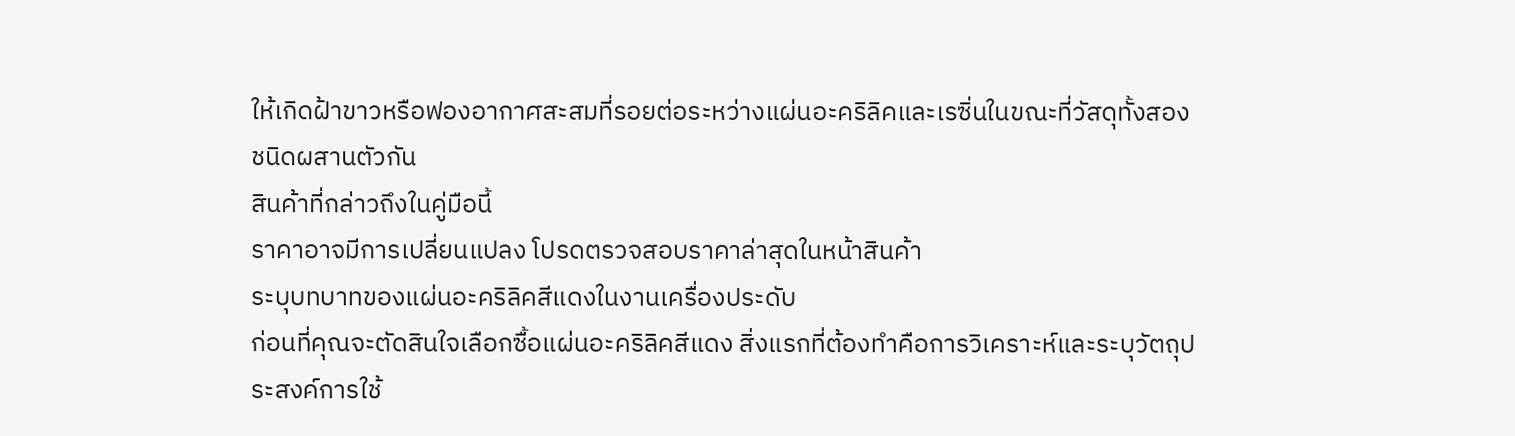ให้เกิดฝ้าขาวหรือฟองอากาศสะสมที่รอยต่อระหว่างแผ่นอะคริลิคและเรซิ่นในขณะที่วัสดุทั้งสองชนิดผสานตัวกัน
สินค้าที่กล่าวถึงในคู่มือนี้
ราคาอาจมีการเปลี่ยนแปลง โปรดตรวจสอบราคาล่าสุดในหน้าสินค้า
ระบุบทบาทของแผ่นอะคริลิคสีแดงในงานเครื่องประดับ
ก่อนที่คุณจะตัดสินใจเลือกซื้อแผ่นอะคริลิคสีแดง สิ่งแรกที่ต้องทำคือการวิเคราะห์และระบุวัตถุประสงค์การใช้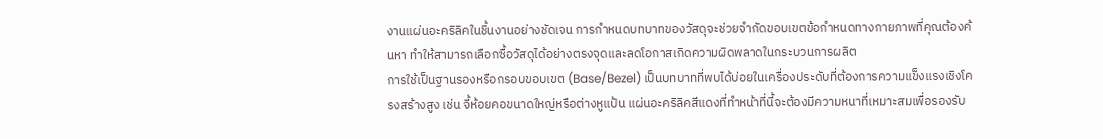งานแผ่นอะคริลิคในชิ้นงานอย่างชัดเจน การกำหนดบทบาทของวัสดุจะช่วยจำกัดขอบเขตข้อกำหนดทางกายภาพที่คุณต้องค้นหา ทำให้สามารถเลือกซื้อวัสดุได้อย่างตรงจุดและลดโอกาสเกิดความผิดพลาดในกระบวนการผลิต
การใช้เป็นฐานรองหรือกรอบขอบเขต (Base/Bezel) เป็นบทบาทที่พบได้บ่อยในเครื่องประดับที่ต้องการความแข็งแรงเชิงโครงสร้างสูง เช่น จี้ห้อยคอขนาดใหญ่หรือต่างหูแป้น แผ่นอะคริลิคสีแดงที่ทำหน้าที่นี้จะต้องมีความหนาที่เหมาะสมเพื่อรองรับ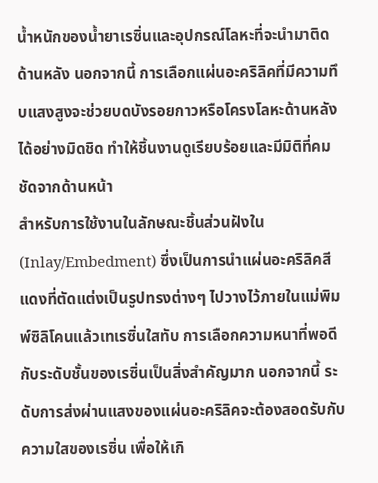น้ำหนักของน้ำยาเรซิ่นและอุปกรณ์โลหะที่จะนำมาติดด้านหลัง นอกจากนี้ การเลือกแผ่นอะคริลิคที่มีความทึบแสงสูงจะช่วยบดบังรอยกาวหรือโครงโลหะด้านหลังได้อย่างมิดชิด ทำให้ชิ้นงานดูเรียบร้อยและมีมิติที่คมชัดจากด้านหน้า
สำหรับการใช้งานในลักษณะชิ้นส่วนฝังใน (Inlay/Embedment) ซึ่งเป็นการนำแผ่นอะคริลิคสีแดงที่ตัดแต่งเป็นรูปทรงต่างๆ ไปวางไว้ภายในแม่พิมพ์ซิลิโคนแล้วเทเรซิ่นใสทับ การเลือกความหนาที่พอดีกับระดับชั้นของเรซิ่นเป็นสิ่งสำคัญมาก นอกจากนี้ ระดับการส่งผ่านแสงของแผ่นอะคริลิคจะต้องสอดรับกับความใสของเรซิ่น เพื่อให้เกิ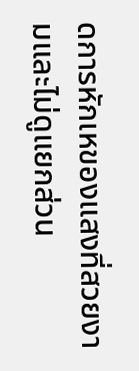ดการหักเหของแสงที่สวยงามและไม่ดูแยกส่วน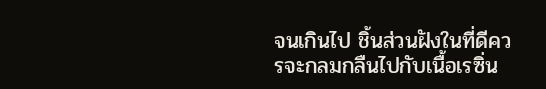จนเกินไป ชิ้นส่วนฝังในที่ดีควรจะกลมกลืนไปกับเนื้อเรซิ่น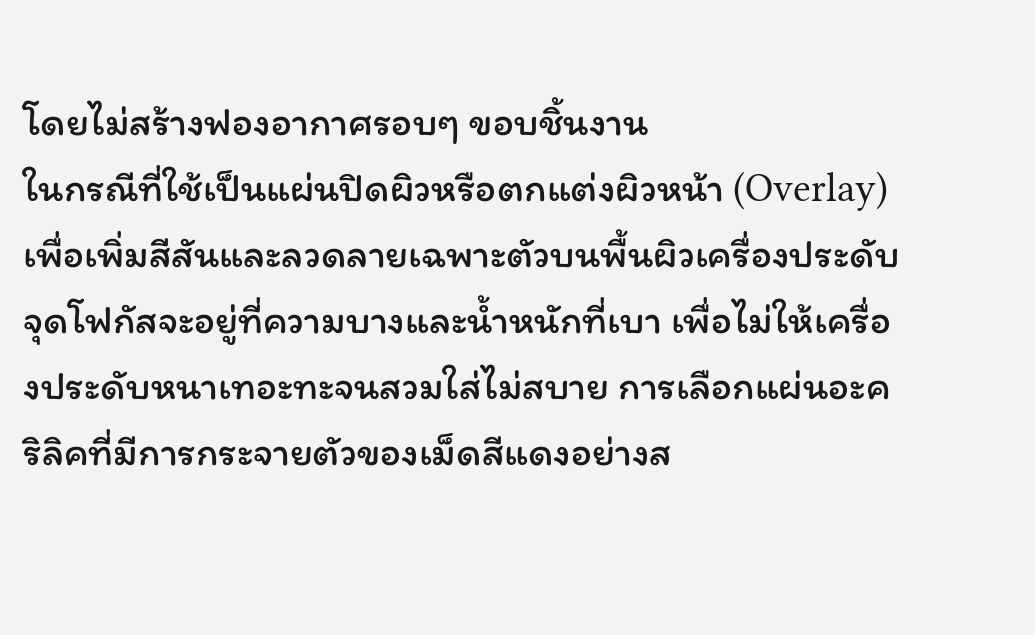โดยไม่สร้างฟองอากาศรอบๆ ขอบชิ้นงาน
ในกรณีที่ใช้เป็นแผ่นปิดผิวหรือตกแต่งผิวหน้า (Overlay) เพื่อเพิ่มสีสันและลวดลายเฉพาะตัวบนพื้นผิวเครื่องประดับ จุดโฟกัสจะอยู่ที่ความบางและน้ำหนักที่เบา เพื่อไม่ให้เครื่องประดับหนาเทอะทะจนสวมใส่ไม่สบาย การเลือกแผ่นอะคริลิคที่มีการกระจายตัวของเม็ดสีแดงอย่างส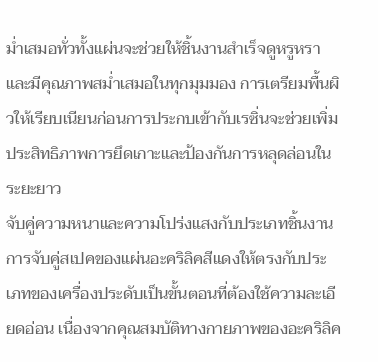ม่ำเสมอทั่วทั้งแผ่นจะช่วยให้ชิ้นงานสำเร็จดูหรูหราและมีคุณภาพสม่ำเสมอในทุกมุมมอง การเตรียมพื้นผิวให้เรียบเนียนก่อนการประกบเข้ากับเรซิ่นจะช่วยเพิ่มประสิทธิภาพการยึดเกาะและป้องกันการหลุดล่อนในระยะยาว
จับคู่ความหนาและความโปร่งแสงกับประเภทชิ้นงาน
การจับคู่สเปคของแผ่นอะคริลิคสีแดงให้ตรงกับประเภทของเครื่องประดับเป็นขั้นตอนที่ต้องใช้ความละเอียดอ่อน เนื่องจากคุณสมบัติทางกายภาพของอะคริลิค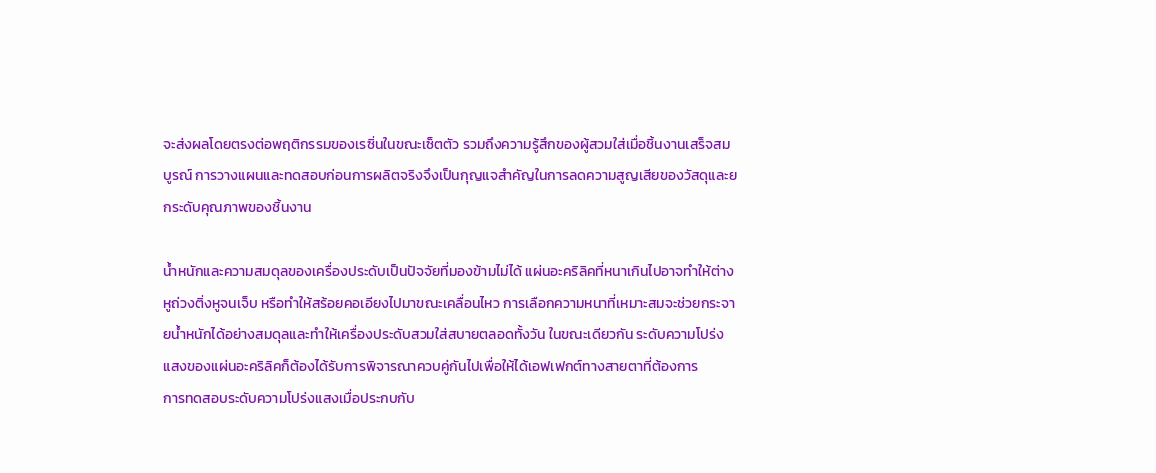จะส่งผลโดยตรงต่อพฤติกรรมของเรซิ่นในขณะเซ็ตตัว รวมถึงความรู้สึกของผู้สวมใส่เมื่อชิ้นงานเสร็จสมบูรณ์ การวางแผนและทดสอบก่อนการผลิตจริงจึงเป็นกุญแจสำคัญในการลดความสูญเสียของวัสดุและยกระดับคุณภาพของชิ้นงาน

น้ำหนักและความสมดุลของเครื่องประดับเป็นปัจจัยที่มองข้ามไม่ได้ แผ่นอะคริลิคที่หนาเกินไปอาจทำให้ต่างหูถ่วงติ่งหูจนเจ็บ หรือทำให้สร้อยคอเอียงไปมาขณะเคลื่อนไหว การเลือกความหนาที่เหมาะสมจะช่วยกระจายน้ำหนักได้อย่างสมดุลและทำให้เครื่องประดับสวมใส่สบายตลอดทั้งวัน ในขณะเดียวกัน ระดับความโปร่งแสงของแผ่นอะคริลิคก็ต้องได้รับการพิจารณาควบคู่กันไปเพื่อให้ได้เอฟเฟกต์ทางสายตาที่ต้องการ
การทดสอบระดับความโปร่งแสงเมื่อประกบกับ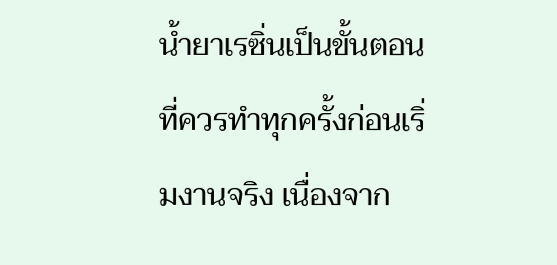น้ำยาเรซิ่นเป็นขั้นตอนที่ควรทำทุกครั้งก่อนเริ่มงานจริง เนื่องจาก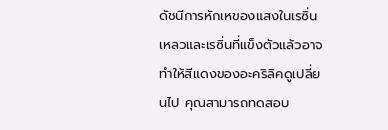ดัชนีการหักเหของแสงในเรซิ่นเหลวและเรซิ่นที่แข็งตัวแล้วอาจทำให้สีแดงของอะคริลิคดูเปลี่ยนไป คุณสามารถทดสอบ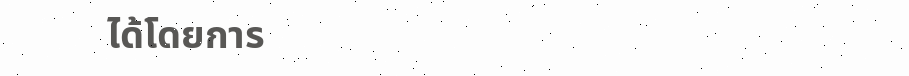ได้โดยการ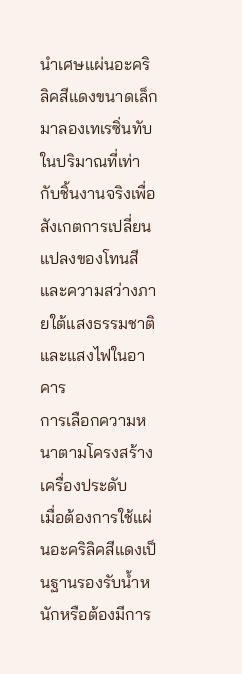นำเศษแผ่นอะคริลิคสีแดงขนาดเล็กมาลองเทเรซิ่นทับในปริมาณที่เท่ากับชิ้นงานจริงเพื่อสังเกตการเปลี่ยนแปลงของโทนสีและความสว่างภายใต้แสงธรรมชาติและแสงไฟในอาคาร
การเลือกความหนาตามโครงสร้างเครื่องประดับ
เมื่อต้องการใช้แผ่นอะคริลิคสีแดงเป็นฐานรองรับน้ำหนักหรือต้องมีการ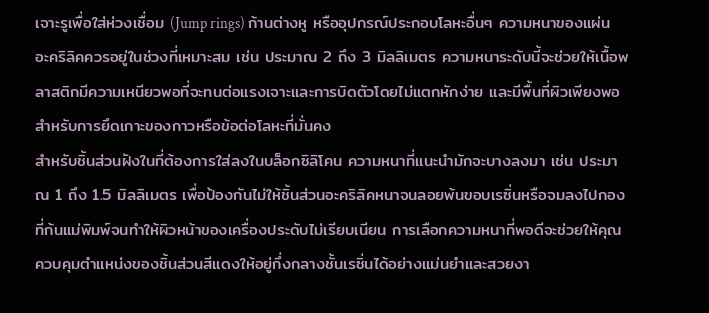เจาะรูเพื่อใส่ห่วงเชื่อม (Jump rings) ก้านต่างหู หรืออุปกรณ์ประกอบโลหะอื่นๆ ความหนาของแผ่นอะคริลิคควรอยู่ในช่วงที่เหมาะสม เช่น ประมาณ 2 ถึง 3 มิลลิเมตร ความหนาระดับนี้จะช่วยให้เนื้อพลาสติกมีความเหนียวพอที่จะทนต่อแรงเจาะและการบิดตัวโดยไม่แตกหักง่าย และมีพื้นที่ผิวเพียงพอสำหรับการยึดเกาะของกาวหรือข้อต่อโลหะที่มั่นคง
สำหรับชิ้นส่วนฝังในที่ต้องการใส่ลงในบล็อกซิลิโคน ความหนาที่แนะนำมักจะบางลงมา เช่น ประมาณ 1 ถึง 1.5 มิลลิเมตร เพื่อป้องกันไม่ให้ชิ้นส่วนอะคริลิคหนาจนลอยพ้นขอบเรซิ่นหรือจมลงไปกองที่ก้นแม่พิมพ์จนทำให้ผิวหน้าของเครื่องประดับไม่เรียบเนียน การเลือกความหนาที่พอดีจะช่วยให้คุณควบคุมตำแหน่งของชิ้นส่วนสีแดงให้อยู่กึ่งกลางชั้นเรซิ่นได้อย่างแม่นยำและสวยงา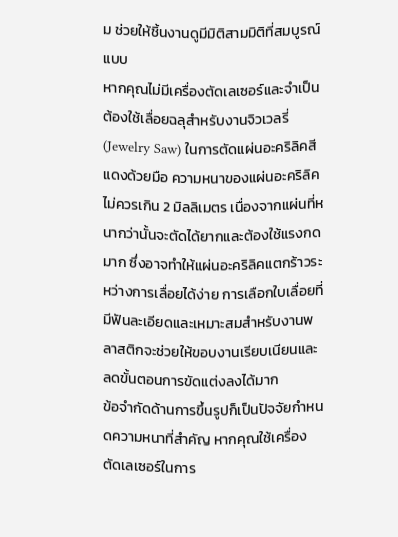ม ช่วยให้ชิ้นงานดูมีมิติสามมิติที่สมบูรณ์แบบ
หากคุณไม่มีเครื่องตัดเลเซอร์และจำเป็นต้องใช้เลื่อยฉลุสำหรับงานจิวเวลรี่ (Jewelry Saw) ในการตัดแผ่นอะคริลิคสีแดงด้วยมือ ความหนาของแผ่นอะคริลิคไม่ควรเกิน 2 มิลลิเมตร เนื่องจากแผ่นที่หนากว่านั้นจะตัดได้ยากและต้องใช้แรงกดมาก ซึ่งอาจทำให้แผ่นอะคริลิคแตกร้าวระหว่างการเลื่อยได้ง่าย การเลือกใบเลื่อยที่มีฟันละเอียดและเหมาะสมสำหรับงานพลาสติกจะช่วยให้ขอบงานเรียบเนียนและลดขั้นตอนการขัดแต่งลงได้มาก
ข้อจำกัดด้านการขึ้นรูปก็เป็นปัจจัยกำหนดความหนาที่สำคัญ หากคุณใช้เครื่องตัดเลเซอร์ในการ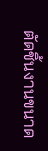ตัดชิ้นงานขนาด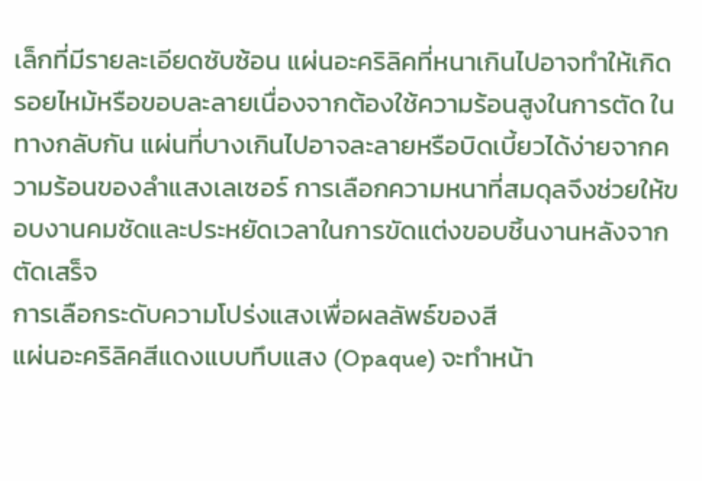เล็กที่มีรายละเอียดซับซ้อน แผ่นอะคริลิคที่หนาเกินไปอาจทำให้เกิดรอยไหม้หรือขอบละลายเนื่องจากต้องใช้ความร้อนสูงในการตัด ในทางกลับกัน แผ่นที่บางเกินไปอาจละลายหรือบิดเบี้ยวได้ง่ายจากความร้อนของลำแสงเลเซอร์ การเลือกความหนาที่สมดุลจึงช่วยให้ขอบงานคมชัดและประหยัดเวลาในการขัดแต่งขอบชิ้นงานหลังจากตัดเสร็จ
การเลือกระดับความโปร่งแสงเพื่อผลลัพธ์ของสี
แผ่นอะคริลิคสีแดงแบบทึบแสง (Opaque) จะทำหน้า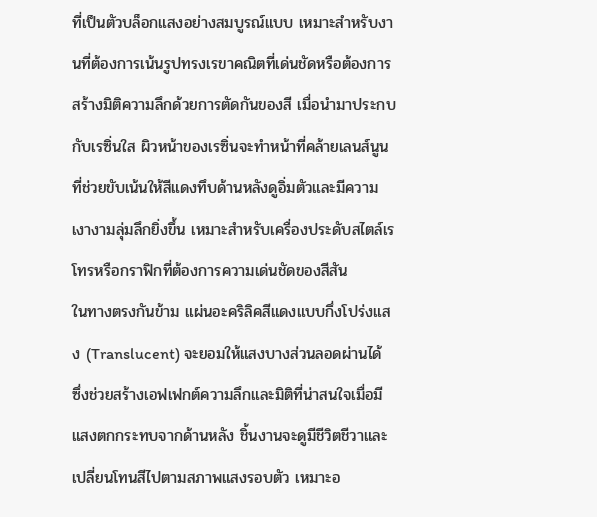ที่เป็นตัวบล็อกแสงอย่างสมบูรณ์แบบ เหมาะสำหรับงานที่ต้องการเน้นรูปทรงเรขาคณิตที่เด่นชัดหรือต้องการสร้างมิติความลึกด้วยการตัดกันของสี เมื่อนำมาประกบกับเรซิ่นใส ผิวหน้าของเรซิ่นจะทำหน้าที่คล้ายเลนส์นูนที่ช่วยขับเน้นให้สีแดงทึบด้านหลังดูอิ่มตัวและมีความเงางามลุ่มลึกยิ่งขึ้น เหมาะสำหรับเครื่องประดับสไตล์เรโทรหรือกราฟิกที่ต้องการความเด่นชัดของสีสัน
ในทางตรงกันข้าม แผ่นอะคริลิคสีแดงแบบกึ่งโปร่งแสง (Translucent) จะยอมให้แสงบางส่วนลอดผ่านได้ ซึ่งช่วยสร้างเอฟเฟกต์ความลึกและมิติที่น่าสนใจเมื่อมีแสงตกกระทบจากด้านหลัง ชิ้นงานจะดูมีชีวิตชีวาและเปลี่ยนโทนสีไปตามสภาพแสงรอบตัว เหมาะอ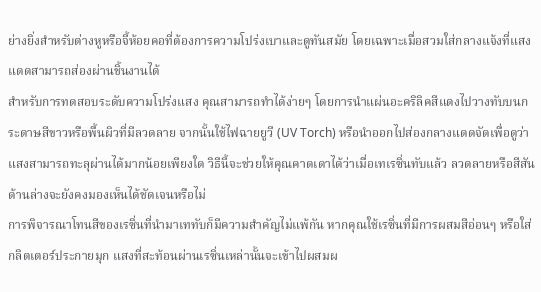ย่างยิ่งสำหรับต่างหูหรือจี้ห้อยคอที่ต้องการความโปร่งเบาและดูทันสมัย โดยเฉพาะเมื่อสวมใส่กลางแจ้งที่แสงแดดสามารถส่องผ่านชิ้นงานได้
สำหรับการทดสอบระดับความโปร่งแสง คุณสามารถทำได้ง่ายๆ โดยการนำแผ่นอะคริลิคสีแดงไปวางทับบนกระดาษสีขาวหรือพื้นผิวที่มีลวดลาย จากนั้นใช้ไฟฉายยูวี (UV Torch) หรือนำออกไปส่องกลางแดดจัดเพื่อดูว่าแสงสามารถทะลุผ่านได้มากน้อยเพียงใด วิธีนี้จะช่วยให้คุณคาดเดาได้ว่าเมื่อเทเรซิ่นทับแล้ว ลวดลายหรือสีสันด้านล่างจะยังคงมองเห็นได้ชัดเจนหรือไม่
การพิจารณาโทนสีของเรซิ่นที่นำมาเททับก็มีความสำคัญไม่แพ้กัน หากคุณใช้เรซิ่นที่มีการผสมสีอ่อนๆ หรือใส่กลิตเตอร์ประกายมุก แสงที่สะท้อนผ่านเรซิ่นเหล่านั้นจะเข้าไปผสมผ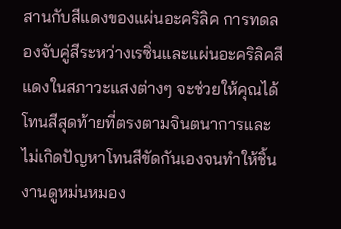สานกับสีแดงของแผ่นอะคริลิค การทดลองจับคู่สีระหว่างเรซิ่นและแผ่นอะคริลิคสีแดงในสภาวะแสงต่างๆ จะช่วยให้คุณได้โทนสีสุดท้ายที่ตรงตามจินตนาการและไม่เกิดปัญหาโทนสีขัดกันเองจนทำให้ชิ้นงานดูหม่นหมอง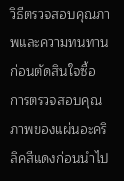วิธีตรวจสอบคุณภาพและความทนทานก่อนตัดสินใจซื้อ
การตรวจสอบคุณภาพของแผ่นอะคริลิคสีแดงก่อนนำไป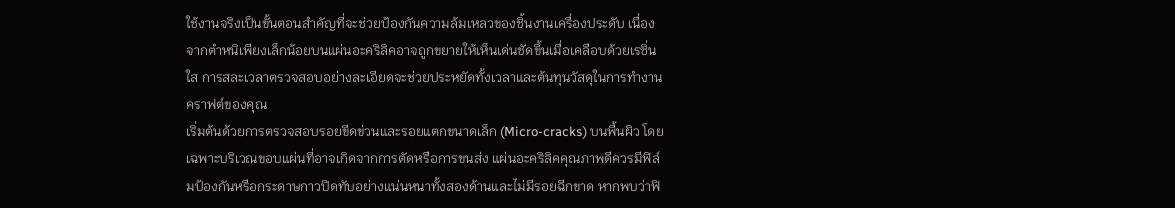ใช้งานจริงเป็นขั้นตอนสำคัญที่จะช่วยป้องกันความล้มเหลวของชิ้นงานเครื่องประดับ เนื่องจากตำหนิเพียงเล็กน้อยบนแผ่นอะคริลิคอาจถูกขยายให้เห็นเด่นชัดขึ้นเมื่อเคลือบด้วยเรซิ่นใส การสละเวลาตรวจสอบอย่างละเอียดจะช่วยประหยัดทั้งเวลาและต้นทุนวัสดุในการทำงานคราฟต์ของคุณ
เริ่มต้นด้วยการตรวจสอบรอยขีดข่วนและรอยแตกขนาดเล็ก (Micro-cracks) บนพื้นผิว โดยเฉพาะบริเวณขอบแผ่นที่อาจเกิดจากการตัดหรือการขนส่ง แผ่นอะคริลิคคุณภาพดีควรมีฟิล์มป้องกันหรือกระดาษกาวปิดทับอย่างแน่นหนาทั้งสองด้านและไม่มีรอยฉีกขาด หากพบว่าฟิ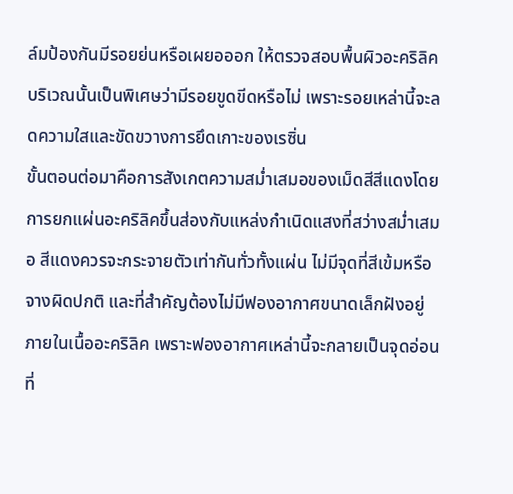ล์มป้องกันมีรอยย่นหรือเผยอออก ให้ตรวจสอบพื้นผิวอะคริลิคบริเวณนั้นเป็นพิเศษว่ามีรอยขูดขีดหรือไม่ เพราะรอยเหล่านี้จะลดความใสและขัดขวางการยึดเกาะของเรซิ่น
ขั้นตอนต่อมาคือการสังเกตความสม่ำเสมอของเม็ดสีสีแดงโดยการยกแผ่นอะคริลิคขึ้นส่องกับแหล่งกำเนิดแสงที่สว่างสม่ำเสมอ สีแดงควรจะกระจายตัวเท่ากันทั่วทั้งแผ่น ไม่มีจุดที่สีเข้มหรือจางผิดปกติ และที่สำคัญต้องไม่มีฟองอากาศขนาดเล็กฝังอยู่ภายในเนื้ออะคริลิค เพราะฟองอากาศเหล่านี้จะกลายเป็นจุดอ่อนที่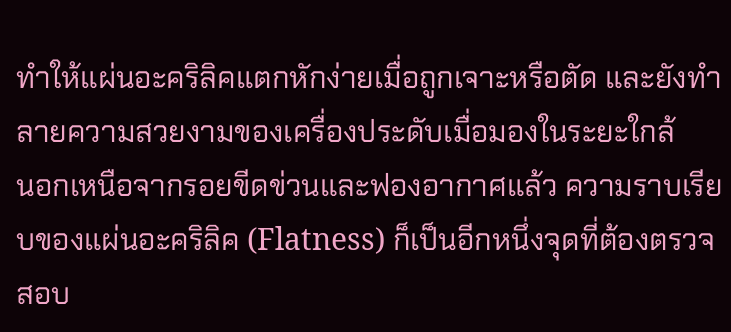ทำให้แผ่นอะคริลิคแตกหักง่ายเมื่อถูกเจาะหรือตัด และยังทำลายความสวยงามของเครื่องประดับเมื่อมองในระยะใกล้
นอกเหนือจากรอยขีดข่วนและฟองอากาศแล้ว ความราบเรียบของแผ่นอะคริลิค (Flatness) ก็เป็นอีกหนึ่งจุดที่ต้องตรวจสอบ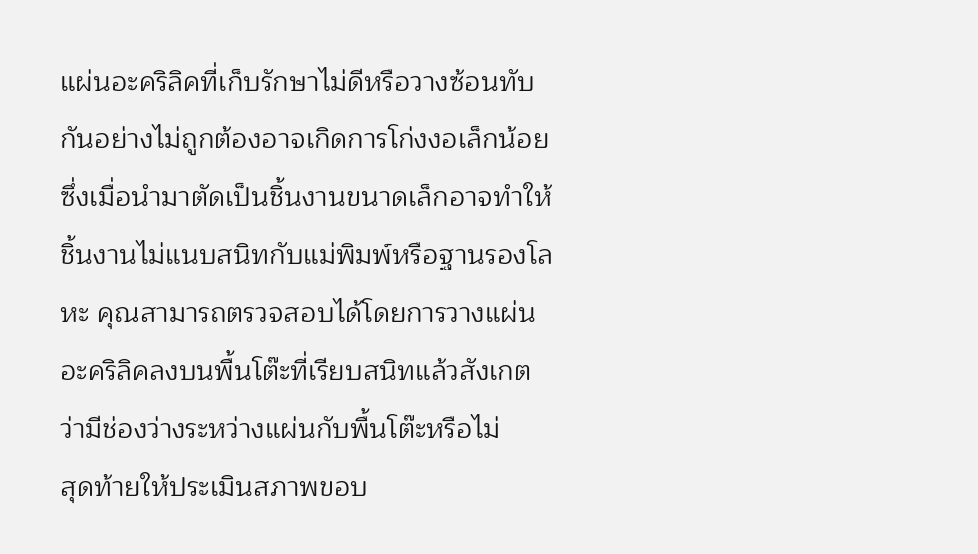แผ่นอะคริลิคที่เก็บรักษาไม่ดีหรือวางซ้อนทับกันอย่างไม่ถูกต้องอาจเกิดการโก่งงอเล็กน้อย ซึ่งเมื่อนำมาตัดเป็นชิ้นงานขนาดเล็กอาจทำให้ชิ้นงานไม่แนบสนิทกับแม่พิมพ์หรือฐานรองโลหะ คุณสามารถตรวจสอบได้โดยการวางแผ่นอะคริลิคลงบนพื้นโต๊ะที่เรียบสนิทแล้วสังเกตว่ามีช่องว่างระหว่างแผ่นกับพื้นโต๊ะหรือไม่
สุดท้ายให้ประเมินสภาพขอบ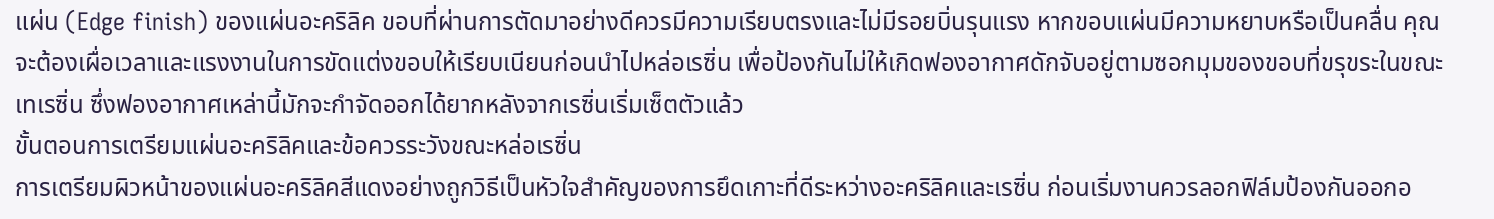แผ่น (Edge finish) ของแผ่นอะคริลิค ขอบที่ผ่านการตัดมาอย่างดีควรมีความเรียบตรงและไม่มีรอยบิ่นรุนแรง หากขอบแผ่นมีความหยาบหรือเป็นคลื่น คุณจะต้องเผื่อเวลาและแรงงานในการขัดแต่งขอบให้เรียบเนียนก่อนนำไปหล่อเรซิ่น เพื่อป้องกันไม่ให้เกิดฟองอากาศดักจับอยู่ตามซอกมุมของขอบที่ขรุขระในขณะเทเรซิ่น ซึ่งฟองอากาศเหล่านี้มักจะกำจัดออกได้ยากหลังจากเรซิ่นเริ่มเซ็ตตัวแล้ว
ขั้นตอนการเตรียมแผ่นอะคริลิคและข้อควรระวังขณะหล่อเรซิ่น
การเตรียมผิวหน้าของแผ่นอะคริลิคสีแดงอย่างถูกวิธีเป็นหัวใจสำคัญของการยึดเกาะที่ดีระหว่างอะคริลิคและเรซิ่น ก่อนเริ่มงานควรลอกฟิล์มป้องกันออกอ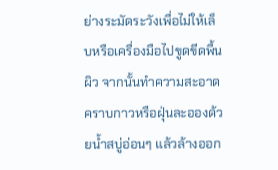ย่างระมัดระวังเพื่อไม่ให้เล็บหรือเครื่องมือไปขูดขีดพื้นผิว จากนั้นทำความสะอาดคราบกาวหรือฝุ่นละอองด้วยน้ำสบู่อ่อนๆ แล้วล้างออก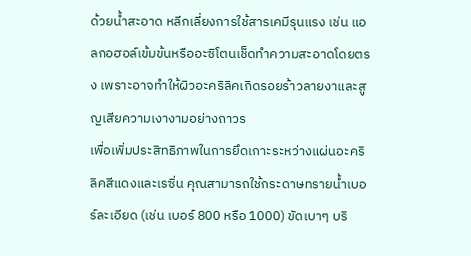ด้วยน้ำสะอาด หลีกเลี่ยงการใช้สารเคมีรุนแรง เช่น แอลกอฮอล์เข้มข้นหรืออะซิโตนเช็ดทำความสะอาดโดยตรง เพราะอาจทำให้ผิวอะคริลิคเกิดรอยร้าวลายงาและสูญเสียความเงางามอย่างถาวร
เพื่อเพิ่มประสิทธิภาพในการยึดเกาะระหว่างแผ่นอะคริลิคสีแดงและเรซิ่น คุณสามารถใช้กระดาษทรายน้ำเบอร์ละเอียด (เช่น เบอร์ 800 หรือ 1000) ขัดเบาๆ บริ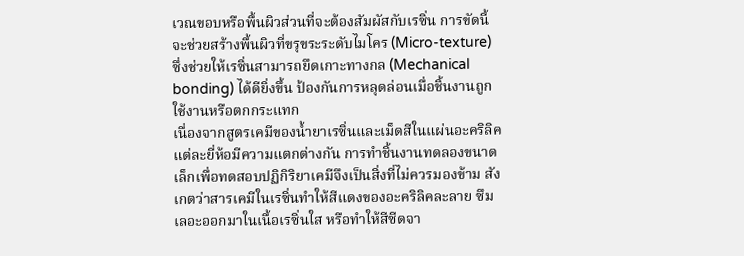เวณขอบหรือพื้นผิวส่วนที่จะต้องสัมผัสกับเรซิ่น การขัดนี้จะช่วยสร้างพื้นผิวที่ขรุขระระดับไมโคร (Micro-texture) ซึ่งช่วยให้เรซิ่นสามารถยึดเกาะทางกล (Mechanical bonding) ได้ดียิ่งขึ้น ป้องกันการหลุดล่อนเมื่อชิ้นงานถูกใช้งานหรือตกกระแทก
เนื่องจากสูตรเคมีของน้ำยาเรซิ่นและเม็ดสีในแผ่นอะคริลิคแต่ละยี่ห้อมีความแตกต่างกัน การทำชิ้นงานทดลองขนาดเล็กเพื่อทดสอบปฏิกิริยาเคมีจึงเป็นสิ่งที่ไม่ควรมองข้าม สังเกตว่าสารเคมีในเรซิ่นทำให้สีแดงของอะคริลิคละลาย ซึมเลอะออกมาในเนื้อเรซิ่นใส หรือทำให้สีซีดจา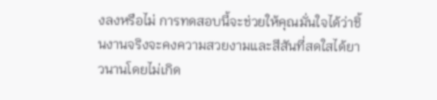งลงหรือไม่ การทดสอบนี้จะช่วยให้คุณมั่นใจได้ว่าชิ้นงานจริงจะคงความสวยงามและสีสันที่สดใสได้ยาวนานโดยไม่เกิด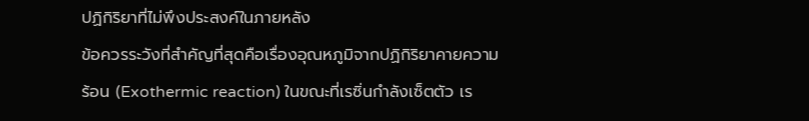ปฏิกิริยาที่ไม่พึงประสงค์ในภายหลัง
ข้อควรระวังที่สำคัญที่สุดคือเรื่องอุณหภูมิจากปฏิกิริยาคายความร้อน (Exothermic reaction) ในขณะที่เรซิ่นกำลังเซ็ตตัว เร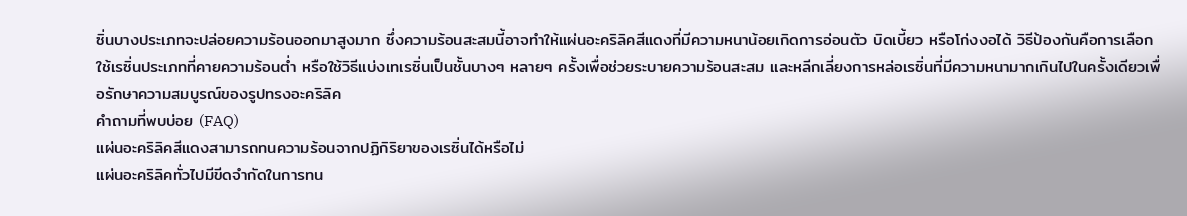ซิ่นบางประเภทจะปล่อยความร้อนออกมาสูงมาก ซึ่งความร้อนสะสมนี้อาจทำให้แผ่นอะคริลิคสีแดงที่มีความหนาน้อยเกิดการอ่อนตัว บิดเบี้ยว หรือโก่งงอได้ วิธีป้องกันคือการเลือกใช้เรซิ่นประเภทที่คายความร้อนต่ำ หรือใช้วิธีแบ่งเทเรซิ่นเป็นชั้นบางๆ หลายๆ ครั้งเพื่อช่วยระบายความร้อนสะสม และหลีกเลี่ยงการหล่อเรซิ่นที่มีความหนามากเกินไปในครั้งเดียวเพื่อรักษาความสมบูรณ์ของรูปทรงอะคริลิค
คำถามที่พบบ่อย (FAQ)
แผ่นอะคริลิคสีแดงสามารถทนความร้อนจากปฏิกิริยาของเรซิ่นได้หรือไม่
แผ่นอะคริลิคทั่วไปมีขีดจำกัดในการทน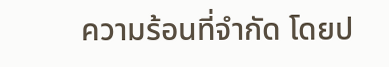ความร้อนที่จำกัด โดยป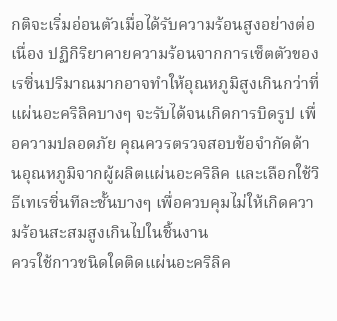กติจะเริ่มอ่อนตัวเมื่อได้รับความร้อนสูงอย่างต่อเนื่อง ปฏิกิริยาคายความร้อนจากการเซ็ตตัวของเรซิ่นปริมาณมากอาจทำให้อุณหภูมิสูงเกินกว่าที่แผ่นอะคริลิคบางๆ จะรับได้จนเกิดการบิดรูป เพื่อความปลอดภัย คุณควรตรวจสอบข้อจำกัดด้านอุณหภูมิจากผู้ผลิตแผ่นอะคริลิค และเลือกใช้วิธีเทเรซิ่นทีละชั้นบางๆ เพื่อควบคุมไม่ให้เกิดความร้อนสะสมสูงเกินไปในชิ้นงาน
ควรใช้กาวชนิดใดติดแผ่นอะคริลิค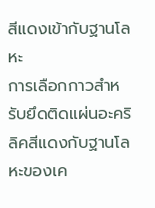สีแดงเข้ากับฐานโลหะ
การเลือกกาวสำหรับยึดติดแผ่นอะคริลิคสีแดงกับฐานโลหะของเค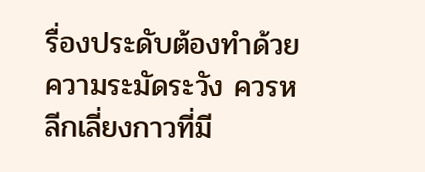รื่องประดับต้องทำด้วยความระมัดระวัง ควรหลีกเลี่ยงกาวที่มี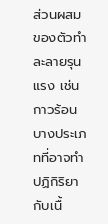ส่วนผสมของตัวทำละลายรุนแรง เช่น กาวร้อนบางประเภทที่อาจทำปฏิกิริยากับเนื้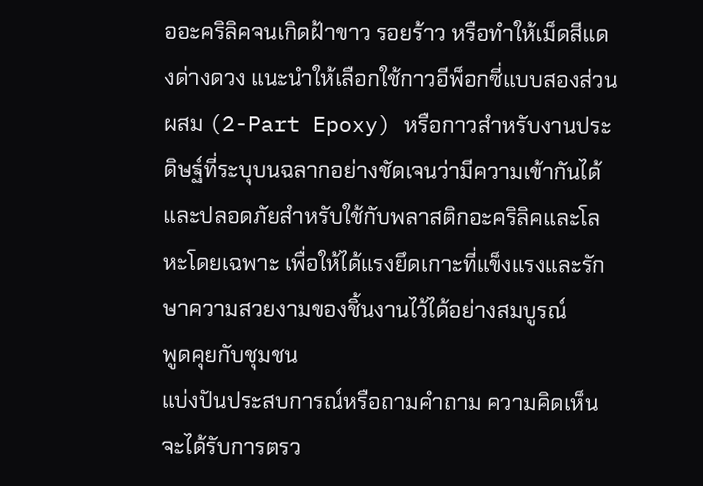ออะคริลิคจนเกิดฝ้าขาว รอยร้าว หรือทำให้เม็ดสีแดงด่างดวง แนะนำให้เลือกใช้กาวอีพ็อกซี่แบบสองส่วนผสม (2-Part Epoxy) หรือกาวสำหรับงานประดิษฐ์ที่ระบุบนฉลากอย่างชัดเจนว่ามีความเข้ากันได้และปลอดภัยสำหรับใช้กับพลาสติกอะคริลิคและโลหะโดยเฉพาะ เพื่อให้ได้แรงยึดเกาะที่แข็งแรงและรักษาความสวยงามของชิ้นงานไว้ได้อย่างสมบูรณ์
พูดคุยกับชุมชน
แบ่งปันประสบการณ์หรือถามคำถาม ความคิดเห็นจะได้รับการตรว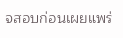จสอบก่อนเผยแพร่